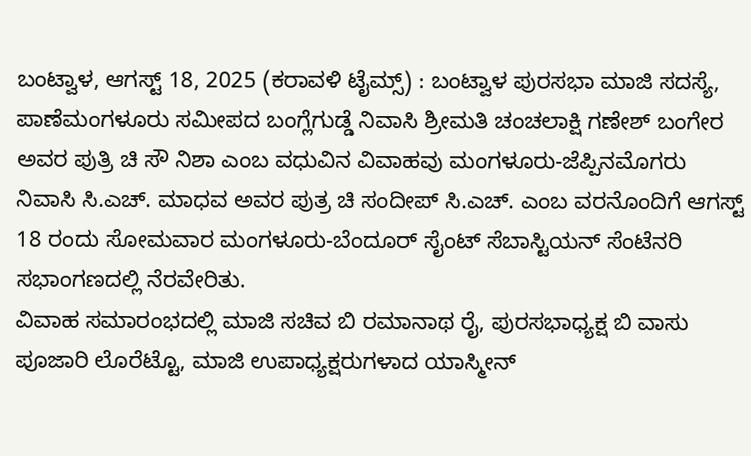ಬಂಟ್ವಾಳ, ಆಗಸ್ಟ್ 18, 2025 (ಕರಾವಳಿ ಟೈಮ್ಸ್) : ಬಂಟ್ವಾಳ ಪುರಸಭಾ ಮಾಜಿ ಸದಸ್ಯೆ, ಪಾಣೆಮಂಗಳೂರು ಸಮೀಪದ ಬಂಗ್ಲೆಗುಡ್ಡೆ ನಿವಾಸಿ ಶ್ರೀಮತಿ ಚಂಚಲಾಕ್ಷಿ ಗಣೇಶ್ ಬಂಗೇರ ಅವರ ಪುತ್ರಿ ಚಿ ಸೌ ನಿಶಾ ಎಂಬ ವಧುವಿನ ವಿವಾಹವು ಮಂಗಳೂರು-ಜೆಪ್ಪಿನಮೊಗರು ನಿವಾಸಿ ಸಿ.ಎಚ್. ಮಾಧವ ಅವರ ಪುತ್ರ ಚಿ ಸಂದೀಪ್ ಸಿ.ಎಚ್. ಎಂಬ ವರನೊಂದಿಗೆ ಆಗಸ್ಟ್ 18 ರಂದು ಸೋಮವಾರ ಮಂಗಳೂರು-ಬೆಂದೂರ್ ಸೈಂಟ್ ಸೆಬಾಸ್ಟಿಯನ್ ಸೆಂಟೆನರಿ ಸಭಾಂಗಣದಲ್ಲಿ ನೆರವೇರಿತು.
ವಿವಾಹ ಸಮಾರಂಭದಲ್ಲಿ ಮಾಜಿ ಸಚಿವ ಬಿ ರಮಾನಾಥ ರೈ, ಪುರಸಭಾಧ್ಯಕ್ಷ ಬಿ ವಾಸು ಪೂಜಾರಿ ಲೊರೆಟ್ಟೊ, ಮಾಜಿ ಉಪಾಧ್ಯಕ್ಷರುಗಳಾದ ಯಾಸ್ಮೀನ್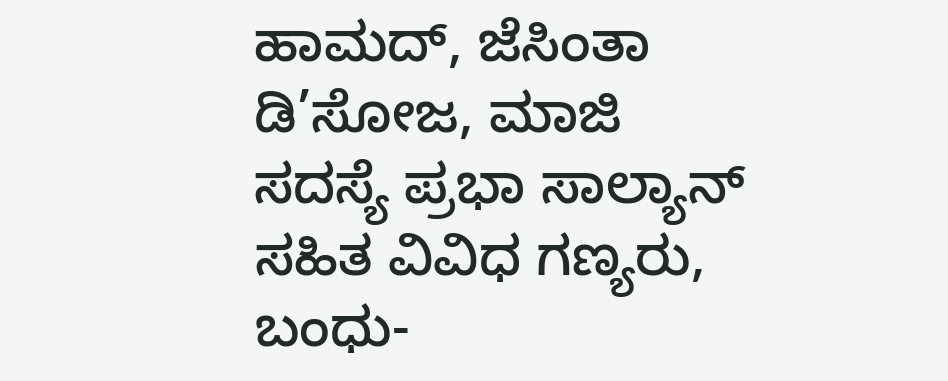ಹಾಮದ್, ಜೆಸಿಂತಾ ಡಿ’ಸೋಜ, ಮಾಜಿ ಸದಸ್ಯೆ ಪ್ರಭಾ ಸಾಲ್ಯಾನ್ ಸಹಿತ ವಿವಿಧ ಗಣ್ಯರು, ಬಂಧು-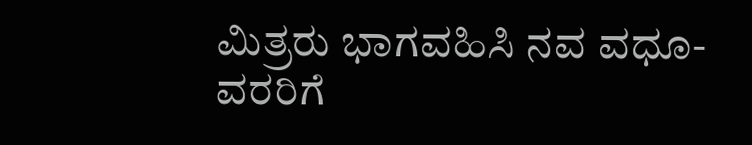ಮಿತ್ರರು ಭಾಗವಹಿಸಿ ನವ ವಧೂ-ವರರಿಗೆ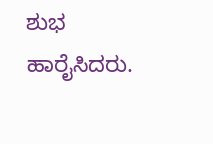ಶುಭ ಹಾರೈಸಿದರು.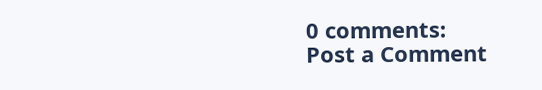0 comments:
Post a Comment